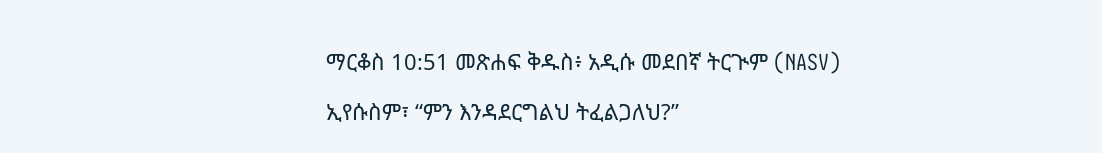ማርቆስ 10:51 መጽሐፍ ቅዱስ፥ አዲሱ መደበኛ ትርጒም (NASV)

ኢየሱስም፣ “ምን እንዳደርግልህ ትፈልጋለህ?”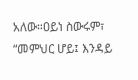አለው።ዐይነ ስውሩም፣ “መምህር ሆይ፤ እንዳይ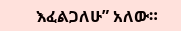እፈልጋለሁ” አለው።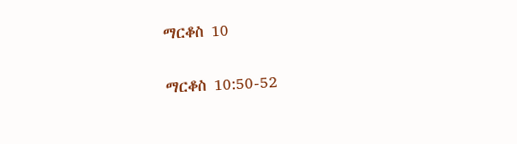ማርቆስ 10

ማርቆስ 10:50-52